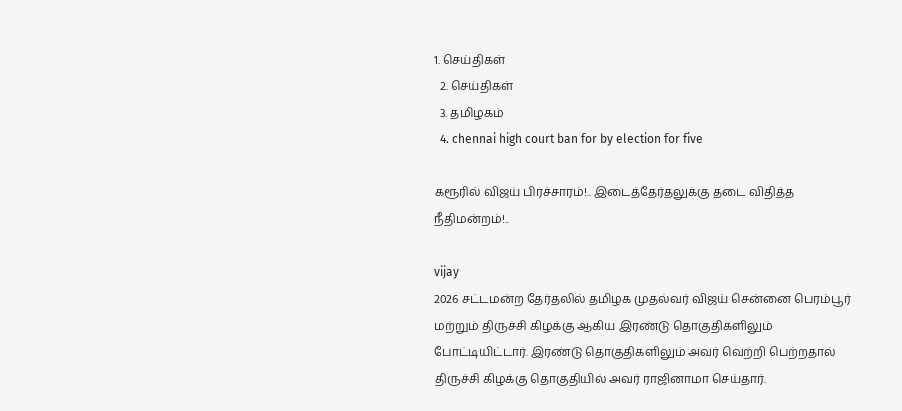1. செய்திகள்
  2. செய்திகள்
  3. த‌மிழக‌ம்
  4. chennai high court ban for by election for five

கரூரில் விஜய் பிரச்சாரம்!.. இடைத்தேர்தலுக்கு தடை விதித்த நீதிமன்றம்!..

vijay
2026 சட்டமன்ற தேர்தலில் தமிழக முதல்வர் விஜய் சென்னை பெரம்பூர் மற்றும் திருச்சி கிழக்கு ஆகிய இரண்டு தொகுதிகளிலும் போட்டியிட்டார். இரண்டு தொகுதிகளிலும் அவர் வெற்றி பெற்றதால் திருச்சி கிழக்கு தொகுதியில் அவர் ராஜினாமா செய்தார்.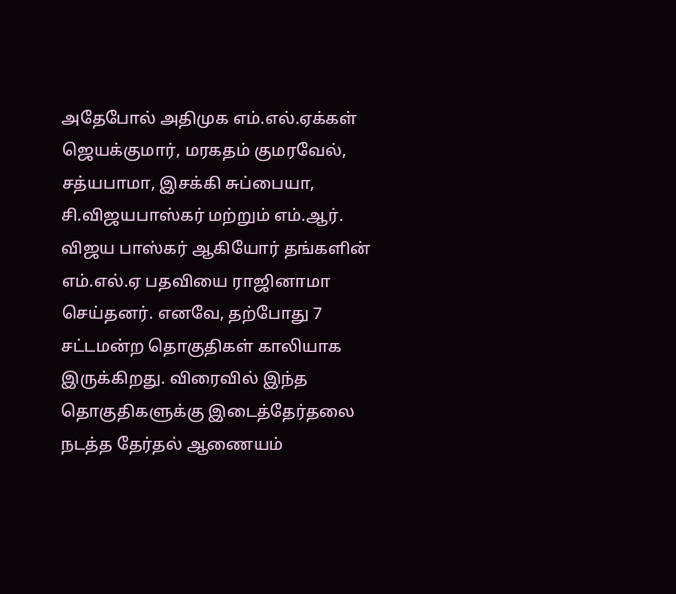அதேபோல் அதிமுக எம்.எல்.ஏக்கள் ஜெயக்குமார், மரகதம் குமரவேல், சத்யபாமா, இசக்கி சுப்பையா, சி.விஜயபாஸ்கர் மற்றும் எம்.ஆர். விஜய பாஸ்கர் ஆகியோர் தங்களின் எம்.எல்.ஏ பதவியை ராஜினாமா செய்தனர். எனவே, தற்போது 7 சட்டமன்ற தொகுதிகள் காலியாக இருக்கிறது. விரைவில் இந்த தொகுதிகளுக்கு இடைத்தேர்தலை நடத்த தேர்தல் ஆணையம்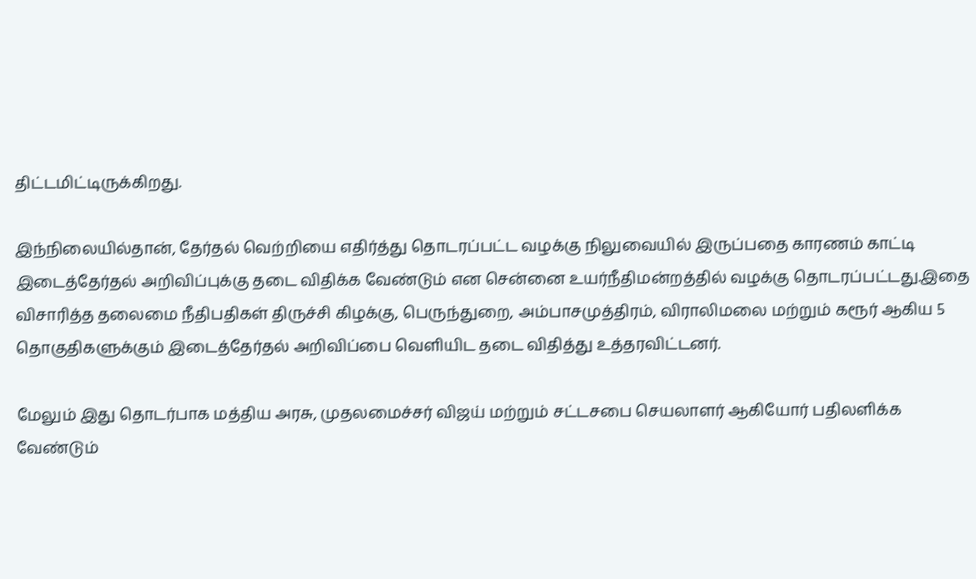திட்டமிட்டிருக்கிறது.

இந்நிலையில்தான், தேர்தல் வெற்றியை எதிர்த்து தொடரப்பட்ட வழக்கு நிலுவையில் இருப்பதை காரணம் காட்டி இடைத்தேர்தல் அறிவிப்புக்கு தடை விதிக்க வேண்டும் என சென்னை உயர்நீதிமன்றத்தில் வழக்கு தொடரப்பட்டது.இதை விசாரித்த தலைமை நீதிபதிகள் திருச்சி கிழக்கு, பெருந்துறை, அம்பாசமுத்திரம், விராலிமலை மற்றும் கரூர் ஆகிய 5 தொகுதிகளுக்கும் இடைத்தேர்தல் அறிவிப்பை வெளியிட தடை விதித்து உத்தரவிட்டனர்.

மேலும் இது தொடர்பாக மத்திய அரசு, முதலமைச்சர் விஜய் மற்றும் சட்டசபை செயலாளர் ஆகியோர் பதிலளிக்க வேண்டும்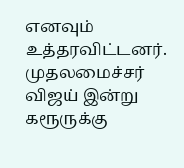எனவும் உத்தரவிட்டனர். முதலமைச்சர் விஜய் இன்று கரூருக்கு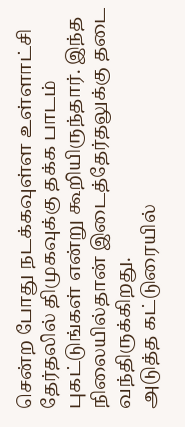சென்ற போது நடக்கவுள்ள உள்ளாட்சி தேர்தலில் திமுகவுக்கு தக்க பாடம் புகட்டுங்கள் என்று கூறியிருந்தார். இந்த நிலையில்தான் இடைத்தேர்தலுக்கு தடை வந்திருக்கிறது.
அடுத்த கட்டுரையில்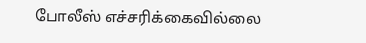போலீஸ் எச்சரிக்கைவில்லை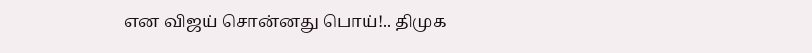என விஜய் சொன்னது பொய்!.. திமுக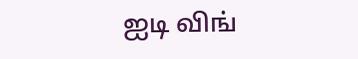ஐடி விங்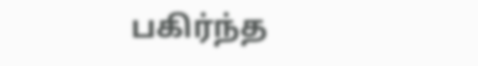பகிர்ந்த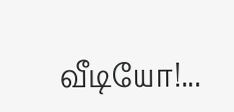வீடியோ!...